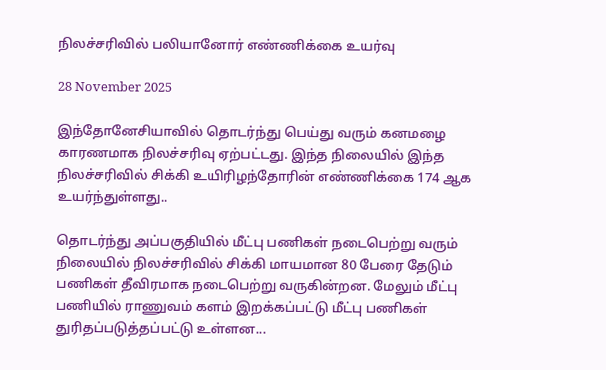நிலச்சரிவில் பலியானோர் எண்ணிக்கை உயர்வு

28 November 2025

இந்தோனேசியாவில் தொடர்ந்து பெய்து வரும் கனமழை காரணமாக நிலச்சரிவு ஏற்பட்டது. இந்த நிலையில் இந்த நிலச்சரிவில் சிக்கி உயிரிழந்தோரின் எண்ணிக்கை 174 ஆக உயர்ந்துள்ளது..

தொடர்ந்து அப்பகுதியில் மீட்பு பணிகள் நடைபெற்று வரும் நிலையில் நிலச்சரிவில் சிக்கி மாயமான 80 பேரை தேடும் பணிகள் தீவிரமாக நடைபெற்று வருகின்றன. மேலும் மீட்பு பணியில் ராணுவம் களம் இறக்கப்பட்டு மீட்பு பணிகள் துரிதப்படுத்தப்பட்டு உள்ளன...